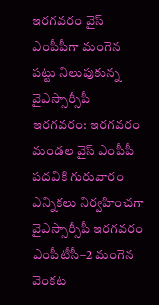ఇరగవరం వైస్ ఎంపీపీగా మంగెన
పట్టు నిలుపుకున్న వైఎస్సార్సీపీ
ఇరగవరం: ఇరగవరం మండల వైస్ ఎంపీపీ పదవికి గురువారం ఎన్నికలు నిర్వహించగా వైఎస్సార్సీపీ ఇరగవరం ఎంపీటీసీ–2 మంగెన వెంకట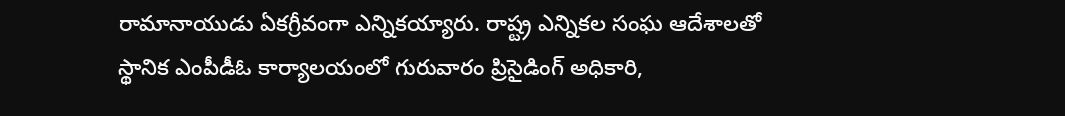రామానాయుడు ఏకగ్రీవంగా ఎన్నికయ్యారు. రాష్ట్ర ఎన్నికల సంఘ ఆదేశాలతో స్థానిక ఎంపీడీఓ కార్యాలయంలో గురువారం ప్రిసైడింగ్ అధికారి,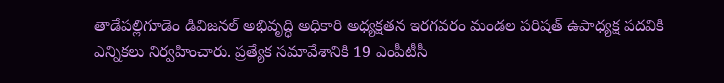తాడేపల్లిగూడెం డివిజనల్ అభివృద్ధి అధికారి అధ్యక్షతన ఇరగవరం మండల పరిషత్ ఉపాధ్యక్ష పదవికి ఎన్నికలు నిర్వహించారు. ప్రత్యేక సమావేశానికి 19 ఎంపీటీసీ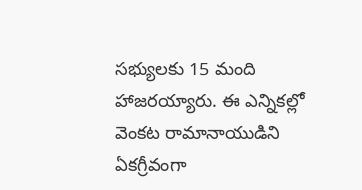సభ్యులకు 15 మంది హాజరయ్యారు. ఈ ఎన్నికల్లో వెంకట రామానాయుడిని ఏకగ్రీవంగా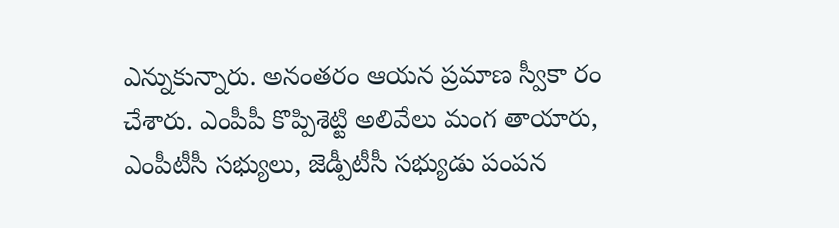ఎన్నుకున్నారు. అనంతరం ఆయన ప్రమాణ స్వీకా రం చేశారు. ఎంపీపీ కొప్పిశెట్టి అలివేలు మంగ తాయారు, ఎంపీటీసీ సభ్యులు, జెడ్పీటీసీ సభ్యుడు పంపన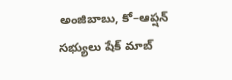అంజిబాబు, కో–ఆప్షన్ సభ్యులు షేక్ మాబ్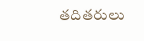తదితరులు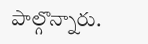పాల్గొన్నారు.